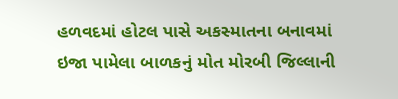હળવદમાં હોટલ પાસે અકસ્માતના બનાવમાં ઇજા પામેલા બાળકનું મોત મોરબી જિલ્લાની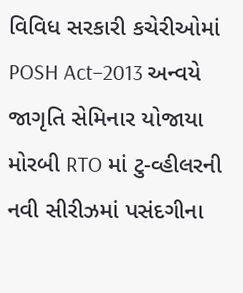વિવિધ સરકારી કચેરીઓમાં POSH Act–2013 અન્વયે જાગૃતિ સેમિનાર યોજાયા મોરબી RTO માં ટુ-વ્હીલરની નવી સીરીઝમાં પસંદગીના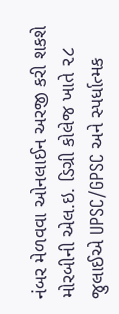નંબર મેળવવા ઓનલાઈન અરજી કરી શકશે મોરબીની એલ.ઇ. ડિગ્રી કોલેજ ખાતે ૨૮ જુલાઈએ UPSC/GPSC અને સ્પર્ધાત્મક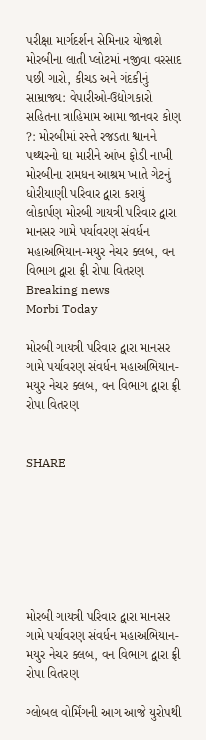પરીક્ષા માર્ગદર્શન સેમિનાર યોજાશે મોરબીના લાતી પ્લોટમાં નજીવા વરસાદ પછી ગારો, કીચડ અને ગંદકીનું સામ્રાજ્ય: વેપારીઓ-ઉદ્યોગકારો સહિતના ત્રાહિમામ આમા જાનવર કોણ ?: મોરબીમાં રસ્તે રજડતા શ્વાનને પથ્થરનો ઘા મારીને આંખ ફોડી નાખી મોરબીના રામધન આશ્રમ ખાતે ગેટનું ધોરીયાણી પરિવાર દ્વારા કરાયું લોકાર્પણ મોરબી ગાયત્રી પરિવાર દ્વારા માનસર ગામે પર્યાવરણ સંવર્ધન મહાઅભિયાન-મયુર નેચર ક્લબ, વન વિભાગ દ્વારા ફ્રી રોપા વિતરણ
Breaking news
Morbi Today

મોરબી ગાયત્રી પરિવાર દ્વારા માનસર ગામે પર્યાવરણ સંવર્ધન મહાઅભિયાન-મયુર નેચર ક્લબ, વન વિભાગ દ્વારા ફ્રી રોપા વિતરણ


SHARE







મોરબી ગાયત્રી પરિવાર દ્વારા માનસર ગામે પર્યાવરણ સંવર્ધન મહાઅભિયાન-મયુર નેચર ક્લબ, વન વિભાગ દ્વારા ફ્રી રોપા વિતરણ

ગ્લોબલ વોર્મિંગની આગ આજે યુરોપથી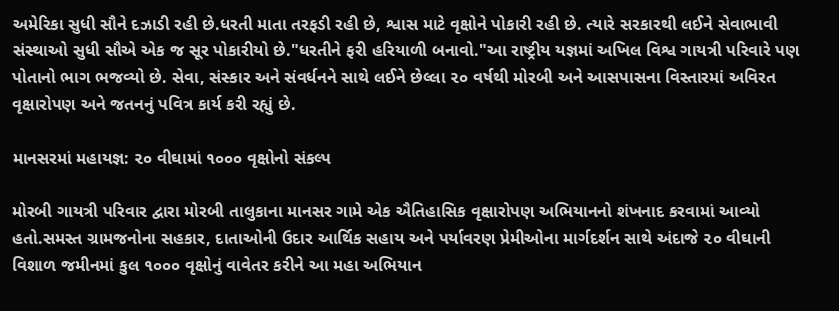અમેરિકા સુધી સૌને દઝાડી રહી છે.ધરતી માતા તરફડી રહી છે, શ્વાસ માટે વૃક્ષોને પોકારી રહી છે. ત્યારે સરકારથી લઈને સેવાભાવી સંસ્થાઓ સુધી સૌએ એક જ સૂર પોકારીયો છે."ધરતીને ફરી હરિયાળી બનાવો."આ રાષ્ટ્રીય યજ્ઞમાં અખિલ વિશ્વ ગાયત્રી પરિવારે પણ પોતાનો ભાગ ભજવ્યો છે. સેવા, સંસ્કાર અને સંવર્ધનને સાથે લઈને છેલ્લા ૨૦ વર્ષથી મોરબી અને આસપાસના વિસ્તારમાં અવિરત વૃક્ષારોપણ અને જતનનું પવિત્ર કાર્ય કરી રહ્યું છે.

માનસરમાં મહાયજ્ઞ: ૨૦ વીઘામાં ૧૦૦૦ વૃક્ષોનો સંકલ્પ

મોરબી ગાયત્રી પરિવાર દ્વારા મોરબી તાલુકાના માનસર ગામે એક ઐતિહાસિક વૃક્ષારોપણ અભિયાનનો શંખનાદ કરવામાં આવ્યો હતો.સમસ્ત ગ્રામજનોના સહકાર, દાતાઓની ઉદાર આર્થિક સહાય અને પર્યાવરણ પ્રેમીઓના માર્ગદર્શન સાથે અંદાજે ૨૦ વીઘાની વિશાળ જમીનમાં કુલ ૧૦૦૦ વૃક્ષોનું વાવેતર કરીને આ મહા અભિયાન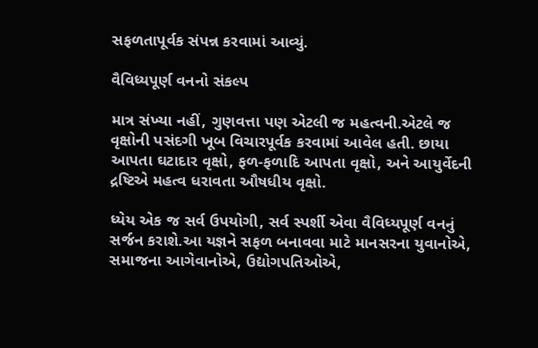સફળતાપૂર્વક સંપન્ન કરવામાં આવ્યું.

વૈવિધ્યપૂર્ણ વનનો સંકલ્પ

માત્ર સંખ્યા નહીં, ગુણવત્તા પણ એટલી જ મહત્વની.એટલે જ વૃક્ષોની પસંદગી ખૂબ વિચારપૂર્વક કરવામાં આવેલ હતી. છાયા આપતા ઘટાદાર વૃક્ષો, ફળ-ફળાદિ આપતા વૃક્ષો, અને આયુર્વેદની દ્રષ્ટિએ મહત્વ ધરાવતા ઔષધીય વૃક્ષો.

ધ્યેય એક જ સર્વ ઉપયોગી, સર્વ સ્પર્શી એવા વૈવિધ્યપૂર્ણ વનનું સર્જન કરાશે.આ યજ્ઞને સફળ બનાવવા માટે માનસરના યુવાનોએ, સમાજના આગેવાનોએ, ઉદ્યોગપતિઓએ,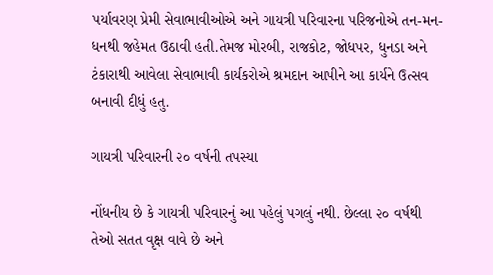પર્યાવરણ પ્રેમી સેવાભાવીઓએ અને ગાયત્રી પરિવારના પરિજનોએ તન-મન-ધનથી જહેમત ઉઠાવી હતી.તેમજ મોરબી, રાજકોટ, જોધપર, ધુનડા અને ટંકારાથી આવેલા સેવાભાવી કાર્યકરોએ શ્રમદાન આપીને આ કાર્યને ઉત્સવ બનાવી દીધું હતુ.

ગાયત્રી પરિવારની ૨૦ વર્ષની તપસ્યા

નોંધનીય છે કે ગાયત્રી પરિવારનું આ પહેલું પગલું નથી. છેલ્લા ૨૦ વર્ષથી તેઓ સતત વૃક્ષ વાવે છે અને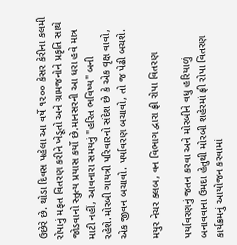ઉછેરે છે. થોડા દિવસ પહેલા આ વર્ષે ૧૨૦૦ કેસર કેરીના કલમી રોપાનું મફત વિતરણ કરીને ખેડૂતો અને ગ્રામજનોને પ્રકૃતિ સાથે જોડવાનો સ્તુત્ય પ્રયાસ કર્યો છે.માનસરની આ ધરા હવે માત્ર માટી નહીં, આવનારા સમયનું "હરિત ભવિષ્ય" બની રહેશે.મોરબી ગાયત્રી પરિવારનો સંદેશ છે કે એક વૃક્ષ વાવો, એક જીવન બચાવો. પર્યાવરણ બચાવો, તો જ પેઢી બચશે.

મયુર નેચર ક્લબ, વન વિભાગ દ્વારા ફ્રી રોપા વિતરણ

પર્યાવરણનું જતન કરવા અને મોરબીને વધુ હરિયાળું બનાવવાના ઉમદા હેતુથી મોરબી શહેરમાં ફ્રી રોપા વિતરણ કાર્યક્રમનું આયોજન કરવામાં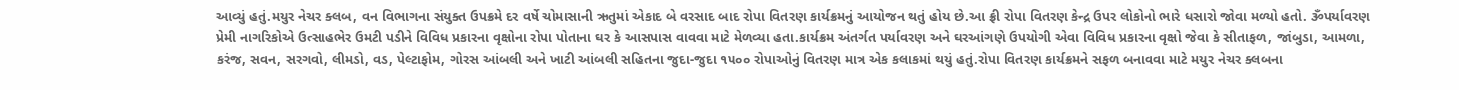આવ્યું હતું.મયુર નેચર ક્લબ, વન વિભાગના સંયુક્ત ઉપક્રમે દર વર્ષે ચોમાસાની ઋતુમાં એકાદ બે વરસાદ બાદ રોપા વિતરણ કાર્યક્રમનું આયોજન થતું હોય છે.આ ફ્રી રોપા વિતરણ કેન્દ્ર ઉપર લોકોનો ભારે ધસારો જોવા મળ્યો હતો. ૐપર્યાવરણ પ્રેમી નાગરિકોએ ઉત્સાહભેર ઉમટી પડીને વિવિધ પ્રકારના વૃક્ષોના રોપા પોતાના ઘર કે આસપાસ વાવવા માટે મેળવ્યા હતા.કાર્યક્રમ અંતર્ગત પર્યાવરણ અને ઘરઆંગણે ઉપયોગી એવા વિવિધ પ્રકારના વૃક્ષો જેવા કે સીતાફળ, જાંબુડા, આમળા, કરંજ, સવન, સરગવો, લીમડો, વડ, પેલ્ટાફોમ, ગોરસ આંબલી અને ખાટી આંબલી સહિતના જુદા-જુદા ૧૫૦૦ રોપાઓનું વિતરણ માત્ર એક કલાકમાં થયું હતું.રોપા વિતરણ કાર્યક્રમને સફળ બનાવવા માટે મયુર નેચર ક્લબના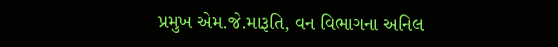પ્રમુખ એમ.જે.મારૂતિ, વન વિભાગના અનિલ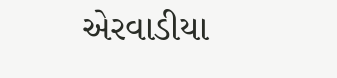એરવાડીયા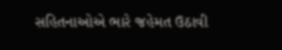સહિતનાઓએ ભારે જહેમત ઉઠાવી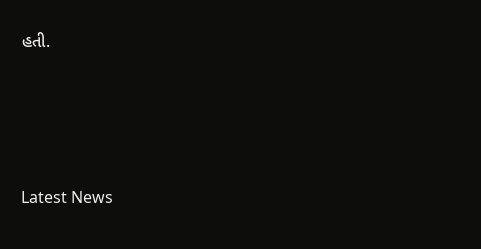હતી.






Latest News